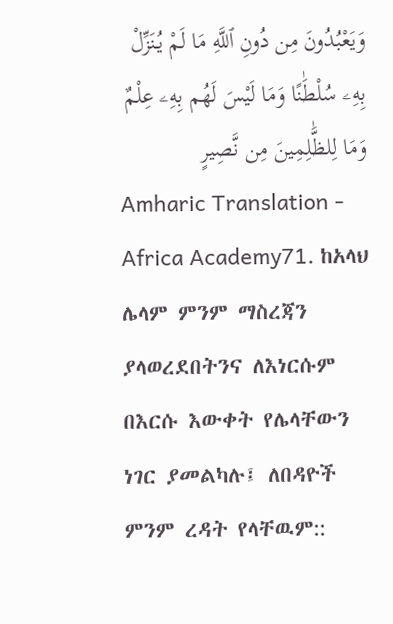وَيَعْبُدُونَ مِن دُونِ ٱللَّهِ مَا لَمْ يُنَزِّلْ بِهِۦ سُلْطَٰنًا وَمَا لَيْسَ لَهُم بِهِۦ عِلْمٌ وَمَا لِلظَّٰلِمِينَ مِن نَّصِيرٍ
Amharic Translation - Africa Academy71. ከአላህ ሌላም ምንም ማስረጃን ያላወረደበትንና ለእነርሱም በእርሱ እውቀት የሌላቸውን ነገር ያመልካሉ፤ ለበዳዮች ምንም ረዳት የላቸዉም::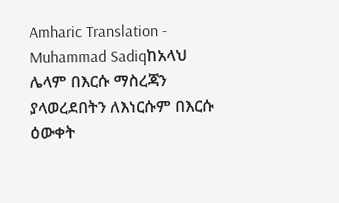Amharic Translation - Muhammad Sadiqከአላህ ሌላም በእርሱ ማስረጃን ያላወረደበትን ለእነርሱም በእርሱ ዕውቀት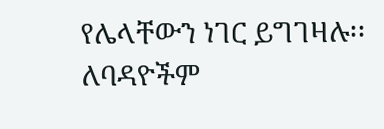የሌላቸውን ነገር ይግገዛሉ፡፡ ለባዳዮችም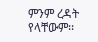ምንም ረዳት የላቸውም፡፡